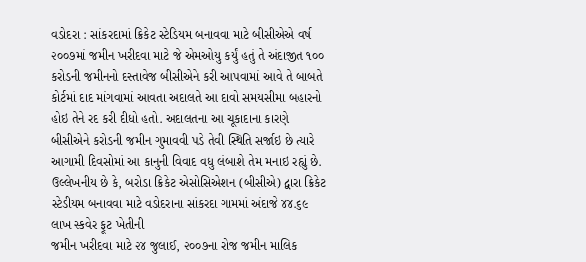વડોદરા : સાંકરદામાં ક્રિકેટ સ્ટેડિયમ બનાવવા માટે બીસીએએ વર્ષ ૨૦૦૭માં જમીન ખરીદવા માટે જે એમઓયુ કર્યું હતું તે અંદાજીત ૧૦૦ કરોડની જમીનનો દસ્તાવેજ બીસીએને કરી આપવામાં આવે તે બાબતે કોર્ટમાં દાદ માંગવામાં આવતા અદાલતે આ દાવો સમયસીમા બહારનો હોઇ તેને રદ કરી દીધો હતો. અદાલતના આ ચૂકાદાના કારણે બીસીએને કરોડની જમીન ગુમાવવી પડે તેવી સ્થિતિ સર્જાઇ છે ત્યારે આગામી દિવસોમાં આ કાનુની વિવાદ વધુ લંબાશે તેમ મનાઇ રહ્યું છે.
ઉલ્લેખનીય છે કે, બરોડા ક્રિકેટ એસોસિએશન (બીસીએ) દ્વારા ક્રિકેટ
સ્ટેડીયમ બનાવવા માટે વડોદરાના સાંકરદા ગામમાં અંદાજે ૪૪.૬૯ લાખ સ્કવેર ફૂટ ખેતીની
જમીન ખરીદવા માટે ૨૪ જુલાઈ, ૨૦૦૭ના રોજ જમીન માલિક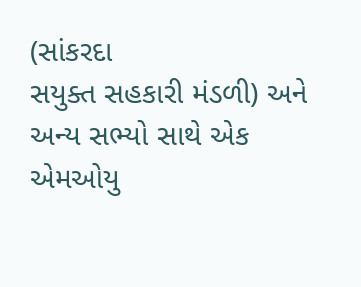(સાંકરદા
સયુક્ત સહકારી મંડળી) અને અન્ય સભ્યો સાથે એક એમઓયુ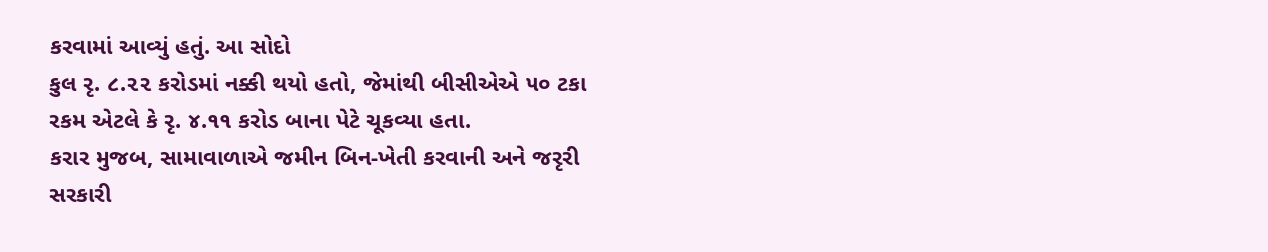કરવામાં આવ્યું હતું. આ સોદો
કુલ રૃ. ૮.૨૨ કરોડમાં નક્કી થયો હતો, જેમાંથી બીસીએએ ૫૦ ટકા
રકમ એટલે કે રૃ. ૪.૧૧ કરોડ બાના પેટે ચૂકવ્યા હતા.
કરાર મુજબ, સામાવાળાએ જમીન બિન-ખેતી કરવાની અને જરૃરી
સરકારી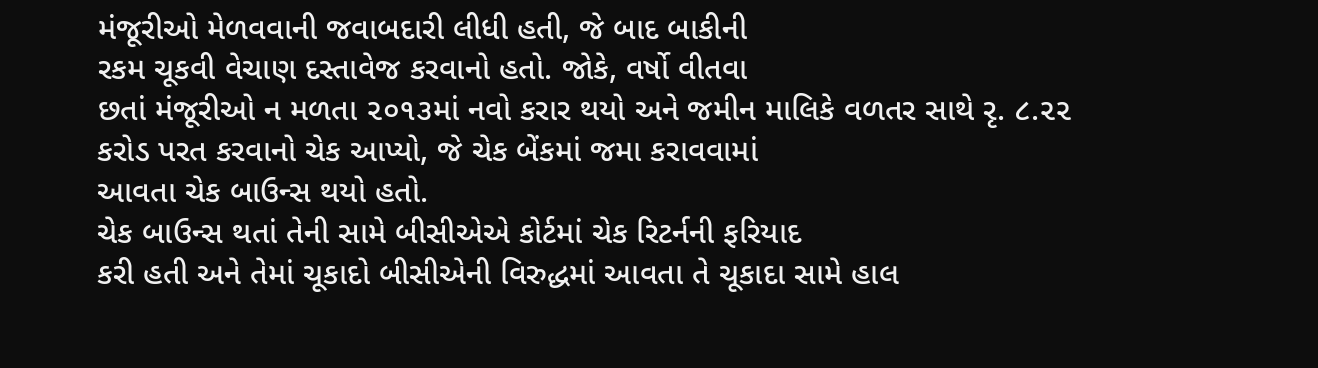મંજૂરીઓ મેળવવાની જવાબદારી લીધી હતી, જે બાદ બાકીની
રકમ ચૂકવી વેચાણ દસ્તાવેજ કરવાનો હતો. જોકે, વર્ષો વીતવા
છતાં મંજૂરીઓ ન મળતા ૨૦૧૩માં નવો કરાર થયો અને જમીન માલિકે વળતર સાથે રૃ. ૮.૨૨
કરોડ પરત કરવાનો ચેક આપ્યો, જે ચેક બેંકમાં જમા કરાવવામાં
આવતા ચેક બાઉન્સ થયો હતો.
ચેક બાઉન્સ થતાં તેની સામે બીસીએએ કોર્ટમાં ચેક રિટર્નની ફરિયાદ
કરી હતી અને તેમાં ચૂકાદો બીસીએની વિરુદ્ધમાં આવતા તે ચૂકાદા સામે હાલ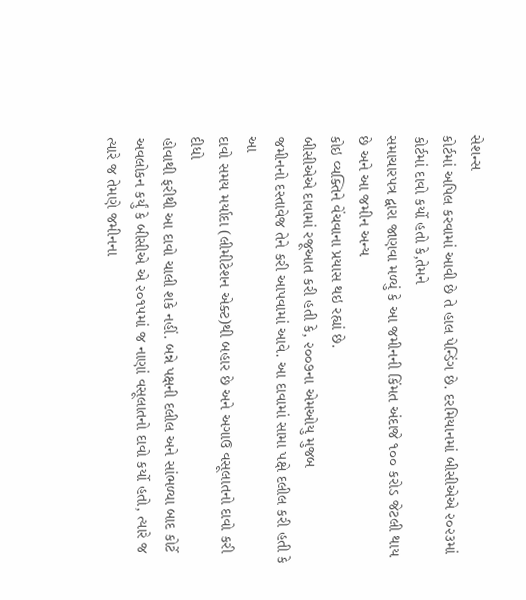સેશન્સ
કોર્ટમાં અપિલ કરવામાં આવી છે તે હાલ પેન્ડિંગ છે. દરમિયાનમાં બીસીએએ ૨૦૨૩માં કોર્ટમાં દાવો કર્યો હતો કે,તેમને
સમાચારપત્ર દ્વારા જાણવા મળ્યું કે આ જમીનની કિંમત અંદાજે ૧૦૦ કરોડ જેટલી થાય છે અને આ જમીન અન્ય
કોઇ વ્યક્તિને વેંચવાના પ્રયાસ થઇ રહ્યાં છે.
બીસીએએ દાવામાં રજૂઆત કરી હતી કે, ૨૦૦૭ના એમઓયુ મુજબ
જમીનનો દસ્તાવેજ તેને કરી આપવામાં આવે. આ દાવામાં સામા પક્ષે દલીલ કરી હતી કે આ
દાવો સમય મર્યાદા (લીમીટેશન એક્ટ)થી બહાર છે અને અગાઉ વસૂલાતનો દાવો કરી દીધો
હોવાથી ફરીથી આ દાવો ચાલી શકે નહીં. બન્ને પક્ષની દલીલ અને સાંભળ્યા બાદ કોર્ટે
અવલોકન કર્યું કે બીસીએ એ ૨૦૧૫માં જ નાણાં વસૂલાતનો દાવો કર્યો હતો, ત્યારે જ ત્યારે જ તેમણે જમીનના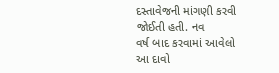દસ્તાવેજની માંગણી કરવી જોઈતી હતી. નવ
વર્ષ બાદ કરવામાં આવેલો આ દાવો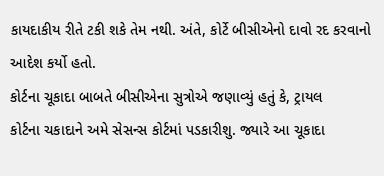કાયદાકીય રીતે ટકી શકે તેમ નથી. અંતે, કોર્ટે બીસીએનો દાવો રદ કરવાનો આદેશ કર્યો હતો.
કોર્ટના ચૂકાદા બાબતે બીસીએના સુત્રોએ જણાવ્યું હતું કે, ટ્રાયલ
કોર્ટના ચકાદાને અમે સેસન્સ કોર્ટમાં પડકારીશુ. જ્યારે આ ચૂકાદા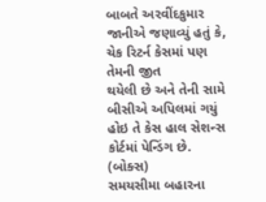બાબતે અરવીંદકુમાર
જાનીએ જણાવ્યું હતું કે, ચેક રિટર્ન કેસમાં પણ તેમની જીત
થયેલી છે અને તેની સામે બીસીએ અપિલમાં ગયું હોઇ તે કેસ હાલ સેશન્સ કોર્ટમાં પેન્ડિંગ છે.
(બોક્સ)
સમયસીમા બહારના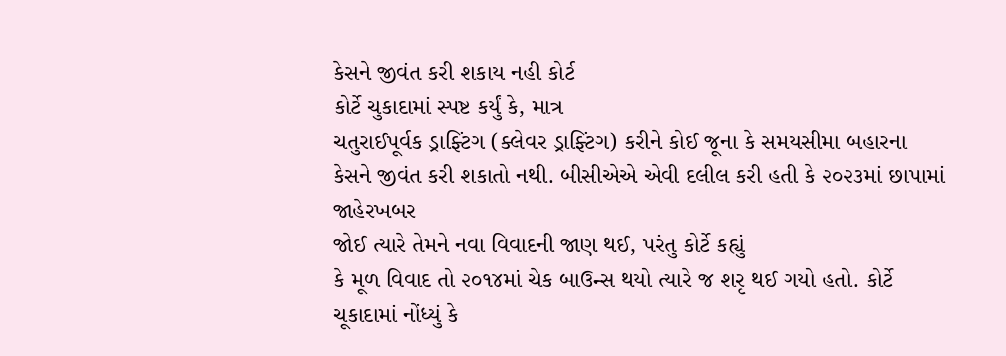કેસને જીવંત કરી શકાય નહી કોર્ટ
કોર્ટે ચુકાદામાં સ્પષ્ટ કર્યું કે, માત્ર
ચતુરાઈપૂર્વક ડ્રાફ્ટિંગ (ક્લેવર ડ્રાફ્ટિંગ) કરીને કોઈ જૂના કે સમયસીમા બહારના
કેસને જીવંત કરી શકાતો નથી. બીસીએએ એવી દલીલ કરી હતી કે ૨૦૨૩માં છાપામાં જાહેરખબર
જોઈ ત્યારે તેમને નવા વિવાદની જાણ થઈ, પરંતુ કોર્ટે કહ્યું
કે મૂળ વિવાદ તો ૨૦૧૪માં ચેક બાઉન્સ થયો ત્યારે જ શરૃ થઈ ગયો હતો. કોર્ટે
ચૂકાદામાં નોંધ્યું કે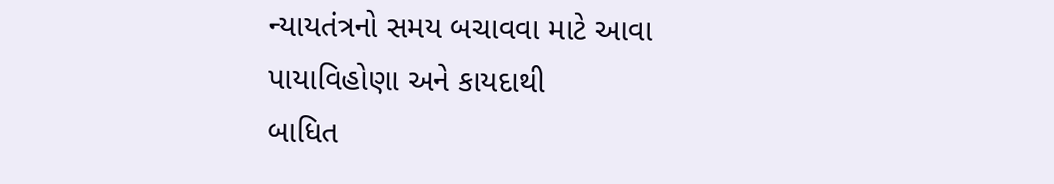ન્યાયતંત્રનો સમય બચાવવા માટે આવા પાયાવિહોણા અને કાયદાથી
બાધિત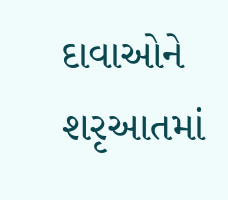દાવાઓને શરૃઆતમાં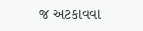જ અટકાવવા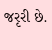જરૃરી છે.